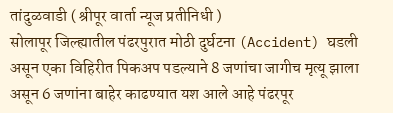तांदुळवाडी ( श्रीपूर वार्ता न्यूज प्रतीनिधी )
सोलापूर जिल्ह्यातील पंढरपुरात मोठी दुर्घटना (Accident) घडली असून एका विहिरीत पिकअप पडल्याने 8 जणांचा जागीच मृत्यू झाला असून 6 जणांना बाहेर काढण्यात यश आले आहे पंढरपूर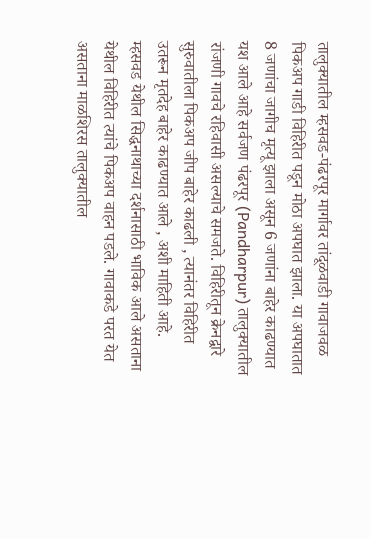तालुक्यातील म्हसवड-पंढरपूर मार्गावर तांदूळवाडी गावाजवळ पिकअप गाडी विहिरीत पडून मोठा अपघात झाला. या अपघातात 8 जणांचा जागीच मृत्यू झाला असून 6 जणांना बाहेर काढण्यात यश आले आहे सर्वजण पंढरपूर (Pandharpur) तालुक्यातील रांजणी गावचे रहिवासी असल्याचे समजते. विहिरीतून क्रेनद्वारे सुरुवातीला पिकअप जीप बाहेर काढली , त्यानंतर विहिरीत उतरून मृतदेह बाहेर काढण्यात आले , अशी माहिती आहे.
म्हसवड येथील सिद्धनाथाच्या दर्शनासाठी भाविक आले असताना येथील विहिरीत त्यांचे पिकअप वाहन पडले. गावाकडे परत येत असताना माळशिरस तालुक्यातील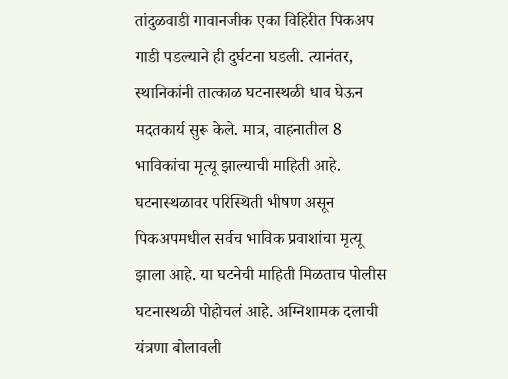तांदुळवाडी गावानजीक एका विहिरीत पिकअप गाडी पडल्याने ही दुर्घटना घडली. त्यानंतर, स्थानिकांनी तात्काळ घटनास्थळी धाव घेऊन मदतकार्य सुरू केले. मात्र, वाहनातील 8 भाविकांचा मृत्यू झाल्याची माहिती आहे. घटनास्थळावर परिस्थिती भीषण असून पिकअपमधील सर्वच भाविक प्रवाशांचा मृत्यू झाला आहे. या घटनेची माहिती मिळताच पोलीस घटनास्थळी पोहोचलं आहे. अग्निशामक दलाची यंत्रणा बोलावली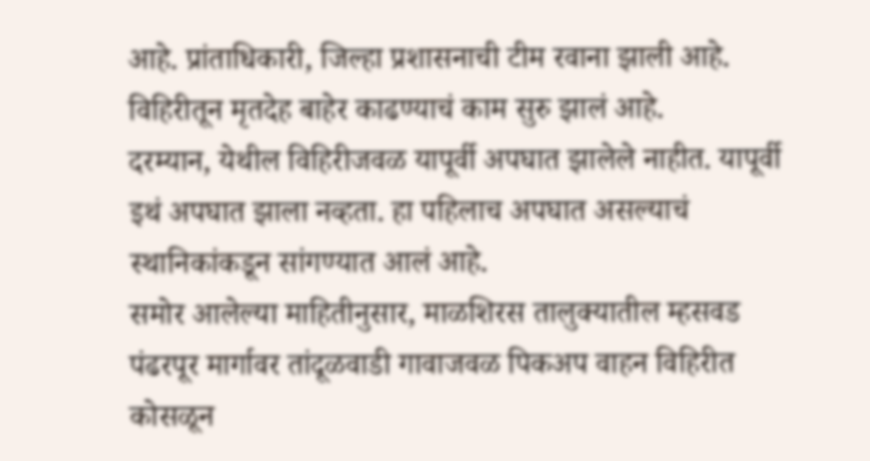आहे. प्रांताधिकारी, जिल्हा प्रशासनाची टीम रवाना झाली आहे. विहिरीतून मृतदेह बाहेर काढण्याचं काम सुरु झालं आहे.
दरम्यान, येथील विहिरीजवळ यापूर्वी अपघात झालेले नाहीत. यापूर्वी इथं अपघात झाला नव्हता. हा पहिलाच अपघात असल्याचं स्थानिकांकडून सांगण्यात आलं आहे.
समोर आलेल्या माहितीनुसार, माळशिरस तालुक्यातील म्हसवड पंढरपूर मार्गावर तांदूळवाडी गावाजवळ पिकअप वाहन विहिरीत कोसळून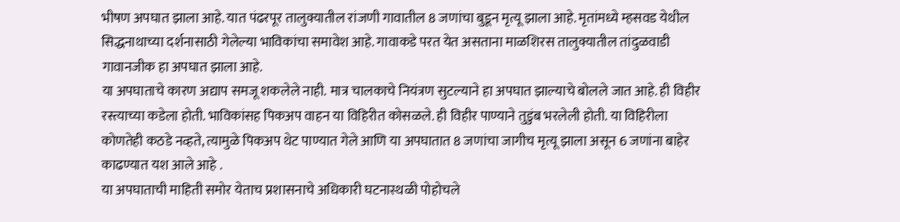भीषण अपघात झाला आहे. यात पंढरपूर तालुक्यातील रांजणी गावातील 8 जणांचा बुडून मृत्यू झाला आहे. मृतांमध्ये म्हसवड येथील सिद्धनाथाच्या दर्शनासाठी गेलेल्या भाविकांचा समावेश आहे. गावाकडे परत येत असताना माळशिरस तालुक्यातील तांदुळवाडी गावानजीक हा अपघात झाला आहे.
या अपघाताचे कारण अद्याप समजू शकलेले नाही. मात्र चालकाचे नियंत्रण सुटल्याने हा अपघात झाल्याचे बोलले जात आहे. ही विहीर रस्त्याच्या कडेला होती. भाविकांसह पिकअप वाहन या विहिरीत कोसळले. ही विहीर पाण्याने तुडुंब भरलेली होती. या विहिरीला कोणतेही कठडे नव्हते, त्यामुळे पिकअप थेट पाण्यात गेले आणि या अपघातात 8 जणांचा जागीच मृत्यू झाला असून 6 जणांना बाहेर काढण्यात यश आले आहे .
या अपघाताची माहिती समोर येताच प्रशासनाचे अधिकारी घटनास्थळी पोहोचले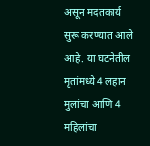असून मदतकार्य सुरू करण्यात आले आहे. या घटनेतील मृतांमध्ये 4 लहान मुलांचा आणि 4 महिलांचा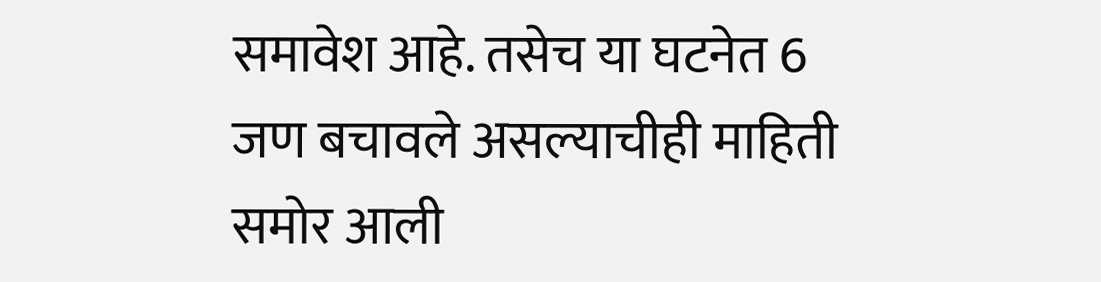समावेश आहे. तसेच या घटनेत 6 जण बचावले असल्याचीही माहिती समोर आली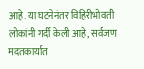आहे. या घटनेनंतर विहिरीभोवती लोकांनी गर्दी केली आहे, सर्वजण मदतकार्यात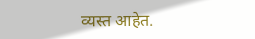व्यस्त आहेत.